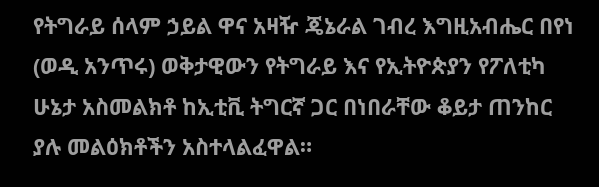የትግራይ ሰላም ኃይል ዋና አዛዥ ጄኔራል ገብረ እግዚአብሔር በየነ (ወዲ አንጥሩ) ወቅታዊውን የትግራይ እና የኢትዮጵያን የፖለቲካ ሁኔታ አስመልክቶ ከኢቲቪ ትግርኛ ጋር በነበራቸው ቆይታ ጠንከር ያሉ መልዕክቶችን አስተላልፈዋል።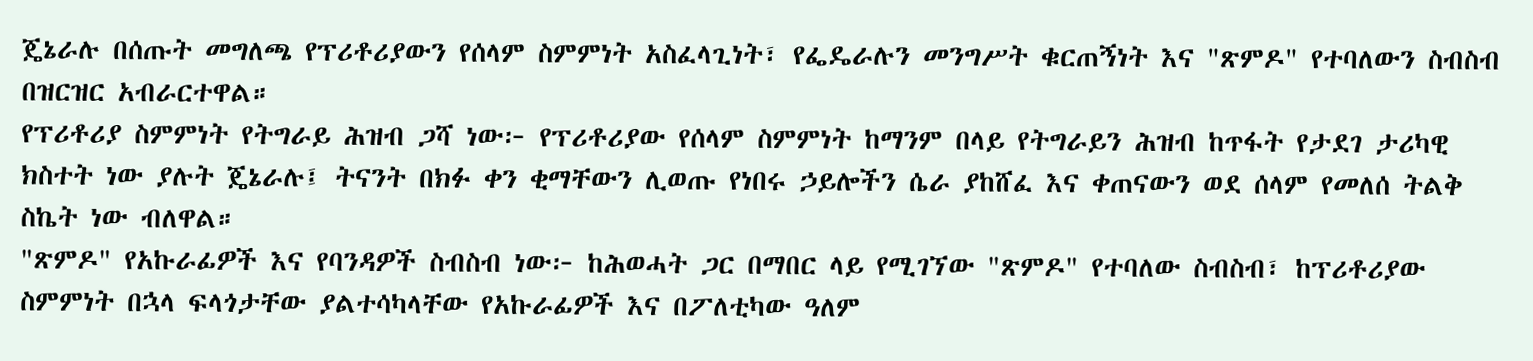ጄኔራሉ በሰጡት መግለጫ የፕሪቶሪያውን የሰላም ስምምነት አስፈላጊነት፣ የፌዴራሉን መንግሥት ቁርጠኝነት እና "ጽምዶ" የተባለውን ስብስብ በዝርዝር አብራርተዋል።
የፕሪቶሪያ ስምምነት የትግራይ ሕዝብ ጋሻ ነው፦ የፕሪቶሪያው የሰላም ስምምነት ከማንም በላይ የትግራይን ሕዝብ ከጥፋት የታደገ ታሪካዊ ክስተት ነው ያሉት ጄኔራሉ፤ ትናንት በክፉ ቀን ቂማቸውን ሊወጡ የነበሩ ኃይሎችን ሴራ ያከሸፈ እና ቀጠናውን ወደ ሰላም የመለሰ ትልቅ ስኬት ነው ብለዋል።
"ጽምዶ" የአኩራፊዎች እና የባንዳዎች ስብስብ ነው፦ ከሕወሓት ጋር በማበር ላይ የሚገኘው "ጽምዶ" የተባለው ስብስብ፣ ከፕሪቶሪያው ስምምነት በኋላ ፍላጎታቸው ያልተሳካላቸው የአኩራፊዎች እና በፖለቲካው ዓለም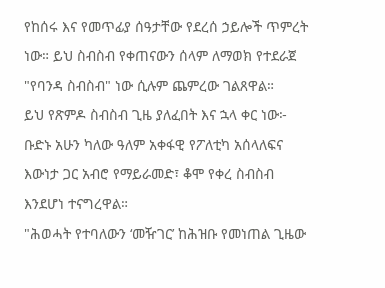የከሰሩ እና የመጥፊያ ሰዓታቸው የደረሰ ኃይሎች ጥምረት ነው። ይህ ስብስብ የቀጠናውን ሰላም ለማወክ የተደራጀ "የባንዳ ስብስብ" ነው ሲሉም ጨምረው ገልጸዋል።
ይህ የጽምዶ ስብስብ ጊዜ ያለፈበት እና ኋላ ቀር ነው፦ ቡድኑ አሁን ካለው ዓለም አቀፋዊ የፖለቲካ አሰላለፍና እውነታ ጋር አብሮ የማይራመድ፣ ቆሞ የቀረ ስብስብ እንደሆነ ተናግረዋል።
"ሕወሓት የተባለውን ‘መዥገር’ ከሕዝቡ የመነጠል ጊዜው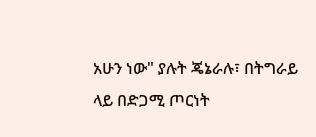አሁን ነው" ያሉት ጄኔራሉ፣ በትግራይ ላይ በድጋሚ ጦርነት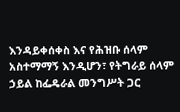እንዳይቀሰቀስ እና የሕዝቡ ሰላም አስተማማኝ እንዲሆን፣ የትግራይ ሰላም ኃይል ከፌዴራል መንግሥት ጋር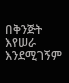በቅንጅት እየሠራ እንደሚገኝም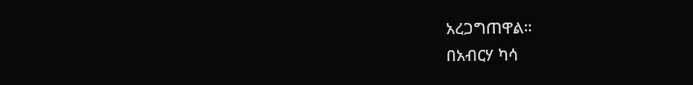አረጋግጠዋል።
በአብርሃ ካሳ